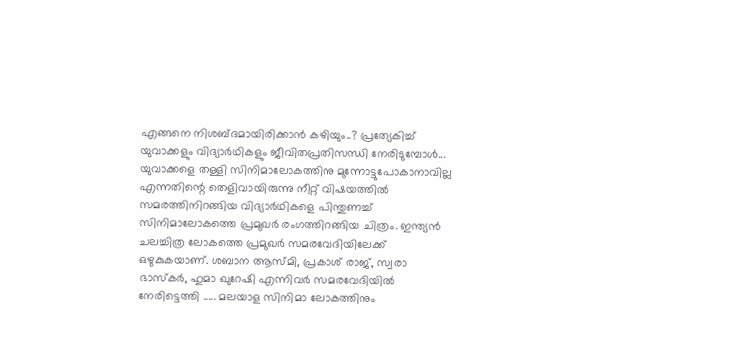എങ്ങനെ നിശബ്ദമായിരിക്കാൻ കഴിയും..? പ്രത്യേകിച്ച് യുവാക്കളും വിദ്യാർഥികളും ജീവിതപ്രതിസന്ധി നേരിടുമ്പോൾ... യുവാക്കളെ തള്ളി സിനിമാലോകത്തിനു മുന്നോട്ടുപോകാനാവില്ല എന്നതിന്റെ തെളിവായിരുന്നു നീറ്റ് വിഷയത്തിൽ സമരത്തിനിറങ്ങിയ വിദ്യാർഥികളെ പിന്തുണച്ച് സിനിമാലോകത്തെ പ്രമുഖർ രംഗത്തിറങ്ങിയ ചിത്രം. ഇന്ത്യൻ ചലച്ചിത്ര ലോകത്തെ പ്രമുഖർ സമരവേദിയിലേക്ക് ഒഴുകുകയാണ്. ശബാന ആസ്മി, പ്രകാശ് രാജ്, സ്വരാ ഭാസ്കർ, ഹുമാ ഖുറേഷി എന്നിവർ സമരവേദിയിൽ നേരിട്ടെത്തി ..... മലയാള സിനിമാ ലോകത്തിനും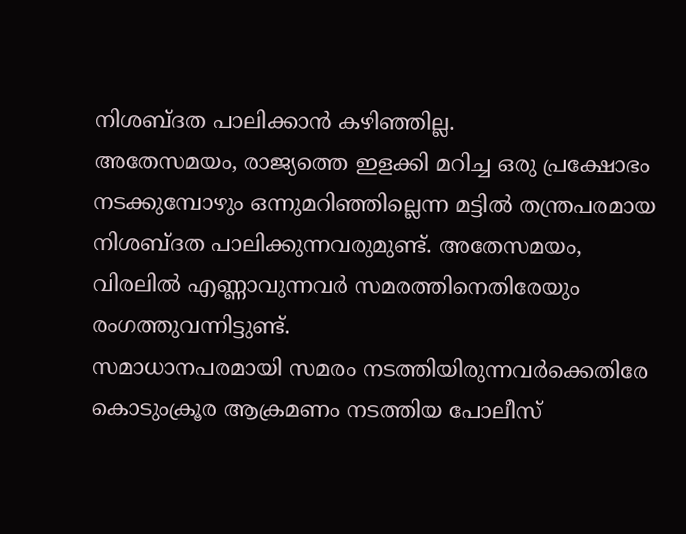നിശബ്ദത പാലിക്കാൻ കഴിഞ്ഞില്ല.
അതേസമയം, രാജ്യത്തെ ഇളക്കി മറിച്ച ഒരു പ്രക്ഷോഭം നടക്കുമ്പോഴും ഒന്നുമറിഞ്ഞില്ലെന്ന മട്ടിൽ തന്ത്രപരമായ നിശബ്ദത പാലിക്കുന്നവരുമുണ്ട്. അതേസമയം, വിരലിൽ എണ്ണാവുന്നവർ സമരത്തിനെതിരേയും രംഗത്തുവന്നിട്ടുണ്ട്.
സമാധാനപരമായി സമരം നടത്തിയിരുന്നവർക്കെതിരേ കൊടുംക്രൂര ആക്രമണം നടത്തിയ പോലീസ്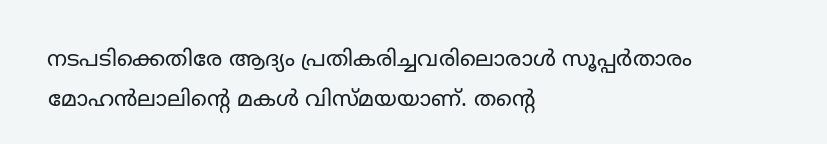നടപടിക്കെതിരേ ആദ്യം പ്രതികരിച്ചവരിലൊരാൾ സൂപ്പർതാരം മോഹൻലാലിന്റെ മകൾ വിസ്മയയാണ്. തന്റെ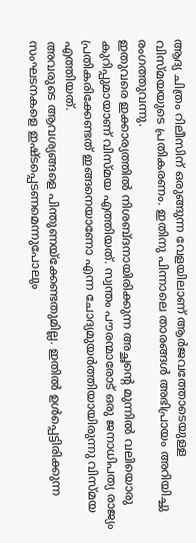ആദ്യ ചിത്രം റിലീസിന് ഒരുങ്ങുന്ന വേളയിലാണ് ആർജവത്തോടെയുള്ള വിസ്മയയുടെ പ്രതികരണം. ഇതിനു പിന്നാലെ താരങ്ങൾ അഭിപ്രായം അറിയിച്ചു രംഗത്തുവന്നു.
ഇതുവരെ ഇക്കാര്യത്തിൽ നിശബ്ദനായിരിക്കുന്ന അച്ഛന്റെ മുന്നിൽ വലിയൊരു കുറിപ്പുമായാണ് വിസ്മയ എത്തിയത്. സ്വന്തം പൗരന്മാരോട് ഒരു ജനാധിപത്യ രാജ്യം പ്രതികരിക്കേണ്ടത് ഇങ്ങനെയാണോ എന്ന ചോദ്യമുയർത്തിയായിരുന്നു വിസ്മയ എത്തിയത്.
അവരുടെ ആവശ്യങ്ങളെ പിന്തുണയ്ക്കേണ്ടതുമില്ല. ഇതിൽ ഉൾപ്പെട്ടിരിക്കുന്ന സംഘടനകളെ ഇഷ്ടപ്പെടണമെന്നുപോലും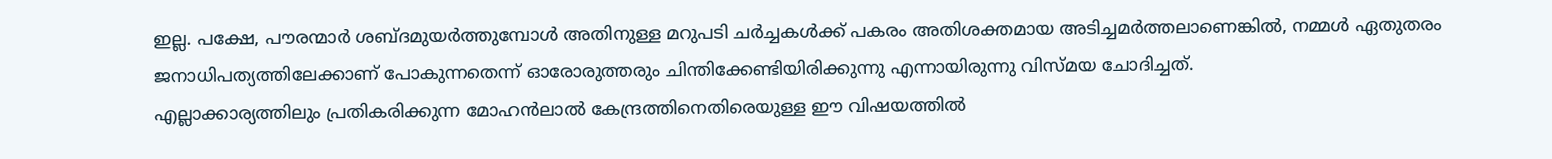ഇല്ല. പക്ഷേ, പൗരന്മാർ ശബ്ദമുയർത്തുമ്പോൾ അതിനുള്ള മറുപടി ചർച്ചകൾക്ക് പകരം അതിശക്തമായ അടിച്ചമർത്തലാണെങ്കിൽ, നമ്മൾ ഏതുതരം ജനാധിപത്യത്തിലേക്കാണ് പോകുന്നതെന്ന് ഓരോരുത്തരും ചിന്തിക്കേണ്ടിയിരിക്കുന്നു എന്നായിരുന്നു വിസ്മയ ചോദിച്ചത്.
എല്ലാക്കാര്യത്തിലും പ്രതികരിക്കുന്ന മോഹൻലാൽ കേന്ദ്രത്തിനെതിരെയുള്ള ഈ വിഷയത്തിൽ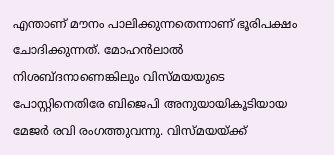എന്താണ് മൗനം പാലിക്കുന്നതെന്നാണ് ഭൂരിപക്ഷം ചോദിക്കുന്നത്. മോഹൻലാൽ നിശബ്ദനാണെങ്കിലും വിസ്മയയുടെ പോസ്റ്റിനെതിരേ ബിജെപി അനുയായികൂടിയായ മേജർ രവി രംഗത്തുവന്നു. വിസ്മയയ്ക്ക്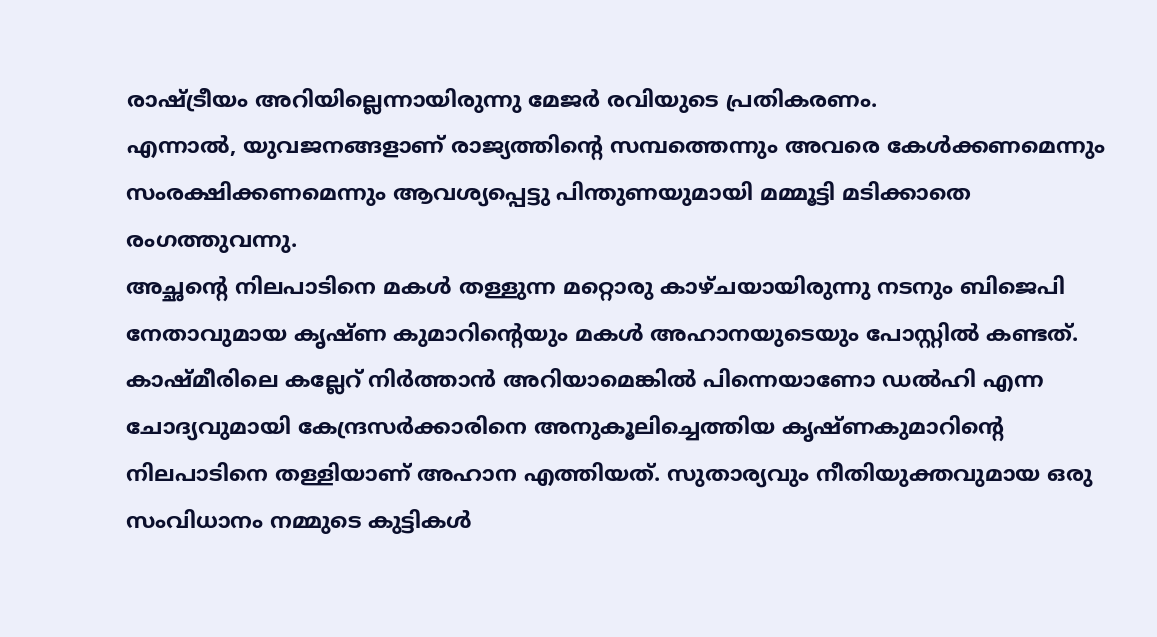രാഷ്ട്രീയം അറിയില്ലെന്നായിരുന്നു മേജർ രവിയുടെ പ്രതികരണം.
എന്നാൽ, യുവജനങ്ങളാണ് രാജ്യത്തിന്റെ സമ്പത്തെന്നും അവരെ കേൾക്കണമെന്നും സംരക്ഷിക്കണമെന്നും ആവശ്യപ്പെട്ടു പിന്തുണയുമായി മമ്മൂട്ടി മടിക്കാതെ രംഗത്തുവന്നു.
അച്ഛന്റെ നിലപാടിനെ മകൾ തള്ളുന്ന മറ്റൊരു കാഴ്ചയായിരുന്നു നടനും ബിജെപി നേതാവുമായ കൃഷ്ണ കുമാറിന്റെയും മകൾ അഹാനയുടെയും പോസ്റ്റിൽ കണ്ടത്.
കാഷ്മീരിലെ കല്ലേറ് നിർത്താൻ അറിയാമെങ്കിൽ പിന്നെയാണോ ഡൽഹി എന്ന ചോദ്യവുമായി കേന്ദ്രസർക്കാരിനെ അനുകൂലിച്ചെത്തിയ കൃഷ്ണകുമാറിന്റെ നിലപാടിനെ തള്ളിയാണ് അഹാന എത്തിയത്. സുതാര്യവും നീതിയുക്തവുമായ ഒരു സംവിധാനം നമ്മുടെ കുട്ടികൾ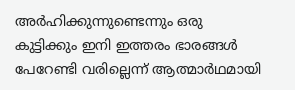അർഹിക്കുന്നുണ്ടെന്നും ഒരു കുട്ടിക്കും ഇനി ഇത്തരം ഭാരങ്ങൾ പേറേണ്ടി വരില്ലെന്ന് ആത്മാർഥമായി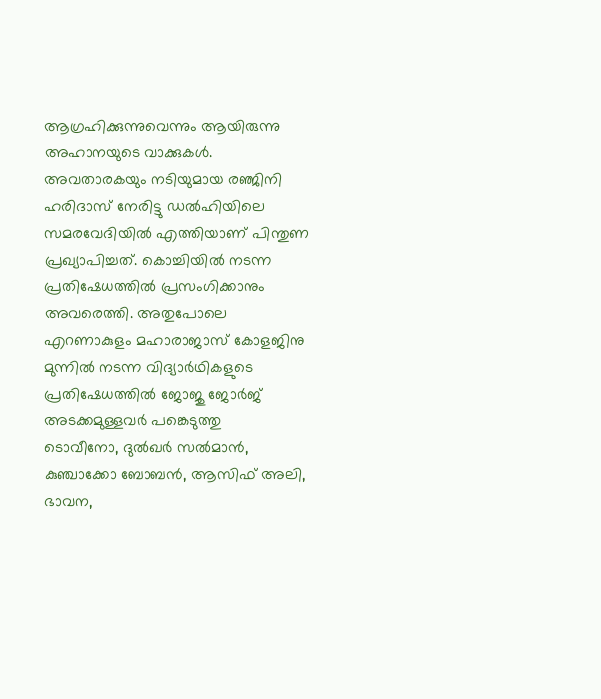ആഗ്രഹിക്കുന്നുവെന്നും ആയിരുന്നു അഹാനയുടെ വാക്കുകൾ.
അവതാരകയും നടിയുമായ രഞ്ജിനി ഹരിദാസ് നേരിട്ടു ഡൽഹിയിലെ സമരവേദിയിൽ എത്തിയാണ് പിന്തുണ പ്രഖ്യാപിച്ചത്. കൊച്ചിയിൽ നടന്ന പ്രതിഷേധത്തിൽ പ്രസംഗിക്കാനും അവരെത്തി. അതുപോലെ എറണാകുളം മഹാരാജാസ് കോളജിനു മുന്നിൽ നടന്ന വിദ്യാർഥികളുടെ പ്രതിഷേധത്തിൽ ജോജു ജോർജ് അടക്കമുള്ളവർ പങ്കെടുത്തു
ടൊവീനോ, ദുൽഖർ സൽമാൻ, കുഞ്ചാക്കോ ബോബൻ, ആസിഫ് അലി, ഭാവന,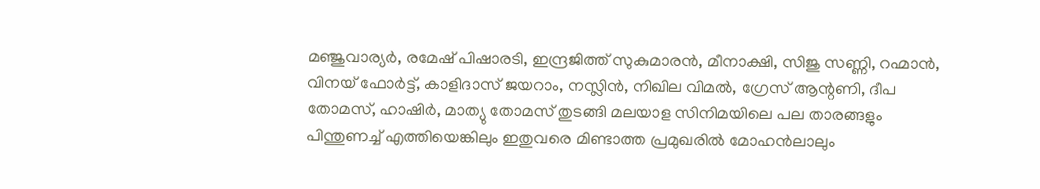മഞ്ജുവാര്യർ, രമേഷ് പിഷാരടി, ഇന്ദ്രജിത്ത് സുകുമാരൻ, മീനാക്ഷി, സിജു സണ്ണി, റഹ്മാൻ, വിനയ് ഫോർട്ട്, കാളിദാസ് ജയറാം, നസ്ലിൻ, നിഖില വിമൽ, ഗ്രേസ് ആന്റണി, ദീപ തോമസ്, ഹാഷിർ, മാത്യു തോമസ് തുടങ്ങി മലയാള സിനിമയിലെ പല താരങ്ങളും പിന്തുണച്ച് എത്തിയെങ്കിലും ഇതുവരെ മിണ്ടാത്ത പ്രമുഖരിൽ മോഹൻലാലും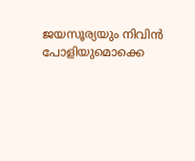ജയസൂര്യയും നിവിൻ പോളിയുമൊക്കെ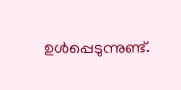ഉൾപ്പെടുന്നുണ്ട്.